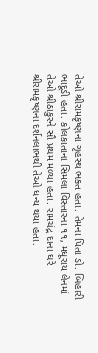તેઓ શ્રીરામકૃષ્ણના ગૃહસ્થ ભક્ત હતા. તેમના પિતા ડો. બિહારી ભાદૂડી હતા. કોલકાતાના સિમલા વિસ્તારના ૧૧, મધૂરાય લેનમાં તેઓ શ્રીઠાકુરને સૌ પ્રથમ મળ્યા હતા. રામચંદ્ર દાના ઘરે શ્રીરામકૃષ્ણના દર્શનલાભથી તેઓ ધન્ય થયા હતા.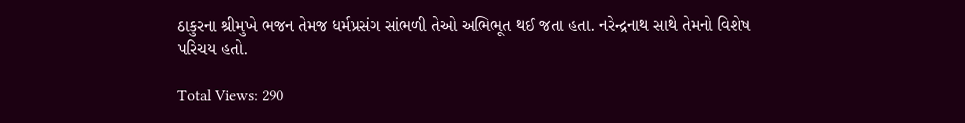ઠાકુરના શ્રીમુખે ભજન તેમજ ધર્મપ્રસંગ સાંભળી તેઓ અભિભૂત થઈ જતા હતા. નરેન્દ્રનાથ સાથે તેમનો વિશેષ પરિચય હતો.

Total Views: 290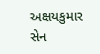અક્ષયકુમાર સેન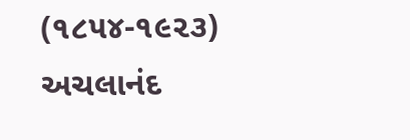(૧૮૫૪-૧૯૨૩)
અચલાનંદ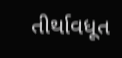તીર્થાવધૂત